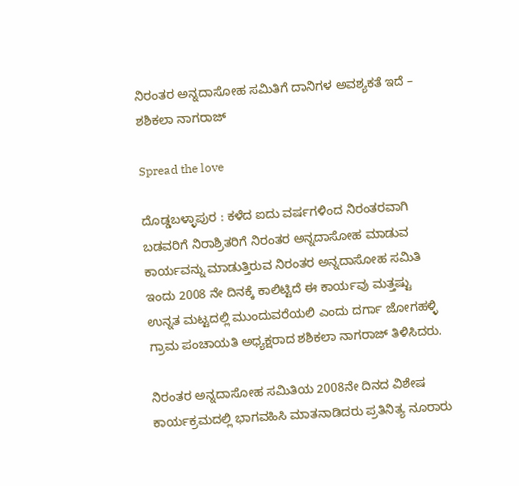ನಿರಂತರ ಅನ್ನದಾಸೋಹ ಸಮಿತಿಗೆ ದಾನಿಗಳ ಅವಶ್ಯಕತೆ ಇದೆ – ಶಶಿಕಲಾ ನಾಗರಾಜ್

Spread the love

ದೊಡ್ಡಬಳ್ಳಾಪುರ : ಕಳೆದ ಐದು ವರ್ಷಗಳಿಂದ ನಿರಂತರವಾಗಿ ಬಡವರಿಗೆ ನಿರಾಶ್ರಿತರಿಗೆ ನಿರಂತರ ಅನ್ನದಾಸೋಹ ಮಾಡುವ ಕಾರ್ಯವನ್ನು ಮಾಡುತ್ತಿರುವ ನಿರಂತರ ಅನ್ನದಾಸೋಹ ಸಮಿತಿ ಇಂದು 2008 ನೇ ದಿನಕ್ಕೆ ಕಾಲಿಟ್ಟಿದೆ ಈ ಕಾರ್ಯವು ಮತ್ತಷ್ಟು ಉನ್ನತ ಮಟ್ಟದಲ್ಲಿ ಮುಂದುವರೆಯಲಿ ಎಂದು ದರ್ಗಾ ಜೋಗಹಳ್ಳಿ ಗ್ರಾಮ ಪಂಚಾಯತಿ ಅಧ್ಯಕ್ಷರಾದ ಶಶಿಕಲಾ ನಾಗರಾಜ್ ತಿಳಿಸಿದರು.

ನಿರಂತರ ಅನ್ನದಾಸೋಹ ಸಮಿತಿಯ 2008ನೇ ದಿನದ ವಿಶೇಷ ಕಾರ್ಯಕ್ರಮದಲ್ಲಿ ಭಾಗವಹಿಸಿ ಮಾತನಾಡಿದರು ಪ್ರತಿನಿತ್ಯ ನೂರಾರು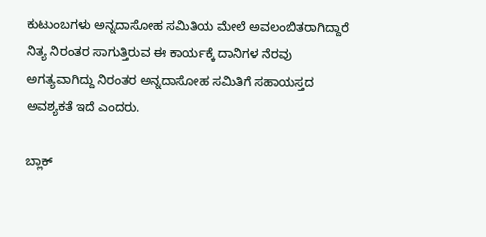ಕುಟುಂಬಗಳು ಅನ್ನದಾಸೋಹ ಸಮಿತಿಯ ಮೇಲೆ ಅವಲಂಬಿತರಾಗಿದ್ದಾರೆ ನಿತ್ಯ ನಿರಂತರ ಸಾಗುತ್ತಿರುವ ಈ ಕಾರ್ಯಕ್ಕೆ ದಾನಿಗಳ ನೆರವು ಅಗತ್ಯವಾಗಿದ್ದು ನಿರಂತರ ಅನ್ನದಾಸೋಹ ಸಮಿತಿಗೆ ಸಹಾಯಸ್ತದ ಅವಶ್ಯಕತೆ ಇದೆ ಎಂದರು.

ಬ್ಲಾಕ್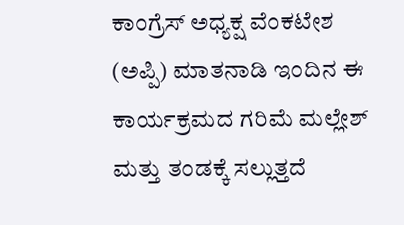ಕಾಂಗ್ರೆಸ್ ಅಧ್ಯಕ್ಷ ವೆಂಕಟೇಶ (ಅಪ್ಪಿ) ಮಾತನಾಡಿ ಇಂದಿನ ಈ ಕಾರ್ಯಕ್ರಮದ ಗರಿಮೆ ಮಲ್ಲೇಶ್ ಮತ್ತು ತಂಡಕ್ಕೆ ಸಲ್ಲುತ್ತದೆ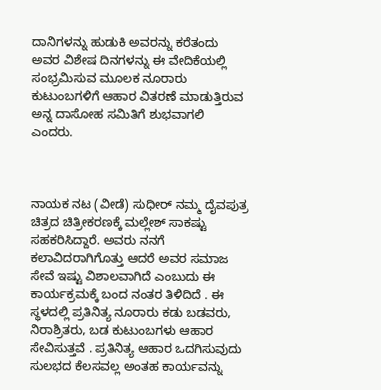ದಾನಿಗಳನ್ನು ಹುಡುಕಿ ಅವರನ್ನು ಕರೆತಂದು ಅವರ ವಿಶೇಷ ದಿನಗಳನ್ನು ಈ ವೇದಿಕೆಯಲ್ಲಿ ಸಂಭ್ರಮಿಸುವ ಮೂಲಕ ನೂರಾರು ಕುಟುಂಬಗಳಿಗೆ ಆಹಾರ ವಿತರಣೆ ಮಾಡುತ್ತಿರುವ ಅನ್ನ ದಾಸೋಹ ಸಮಿತಿಗೆ ಶುಭವಾಗಲಿ ಎಂದರು.



ನಾಯಕ ನಟ (ವೀಡೆ) ಸುಧೀರ್ ನಮ್ಮ ದೈವಪುತ್ರ ಚಿತ್ರದ ಚಿತ್ರೀಕರಣಕ್ಕೆ ಮಲ್ಲೇಶ್ ಸಾಕಷ್ಟು ಸಹಕರಿಸಿದ್ದಾರೆ. ಅವರು ನನಗೆ ಕಲಾವಿದರಾಗಿಗೊತ್ತು ಆದರೆ ಅವರ ಸಮಾಜ ಸೇವೆ ಇಷ್ಟು ವಿಶಾಲವಾಗಿದೆ ಎಂಬುದು ಈ ಕಾರ್ಯಕ್ರಮಕ್ಕೆ ಬಂದ ನಂತರ ತಿಳಿದಿದೆ . ಈ ಸ್ಥಳದಲ್ಲಿ ಪ್ರತಿನಿತ್ಯ ನೂರಾರು ಕಡು ಬಡವರು, ನಿರಾಶ್ರಿತರು, ಬಡ ಕುಟುಂಬಗಳು ಆಹಾರ ಸೇವಿಸುತ್ತವೆ . ಪ್ರತಿನಿತ್ಯ ಆಹಾರ ಒದಗಿಸುವುದು ಸುಲಭದ ಕೆಲಸವಲ್ಲ ಅಂತಹ ಕಾರ್ಯವನ್ನು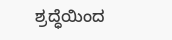ಶ್ರದ್ಧೆಯಿಂದ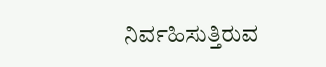ನಿರ್ವಹಿಸುತ್ತಿರುವ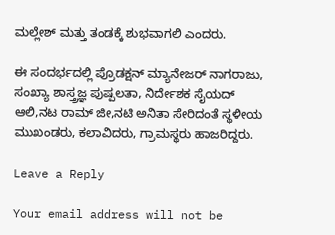ಮಲ್ಲೇಶ್ ಮತ್ತು ತಂಡಕ್ಕೆ ಶುಭವಾಗಲಿ ಎಂದರು.

ಈ ಸಂದರ್ಭದಲ್ಲಿ ಪ್ರೊಡಕ್ಷನ್ ಮ್ಯಾನೇಜರ್ ನಾಗರಾಜು, ಸಂಖ್ಯಾ ಶಾಸ್ತ್ರಜ್ಞ ಪುಷ್ಪಲತಾ, ನಿರ್ದೇಶಕ ಸೈಯದ್ ಆಲಿ,ನಟ ರಾಮ್ ಜೀ,ನಟಿ ಅನಿತಾ ಸೇರಿದಂತೆ ಸ್ಥಳೀಯ ಮುಖಂಡರು, ಕಲಾವಿದರು, ಗ್ರಾಮಸ್ಥರು ಹಾಜರಿದ್ದರು.

Leave a Reply

Your email address will not be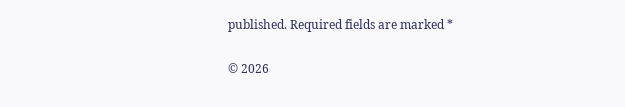published. Required fields are marked *

© 2026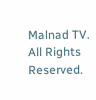Malnad TV. All Rights Reserved.